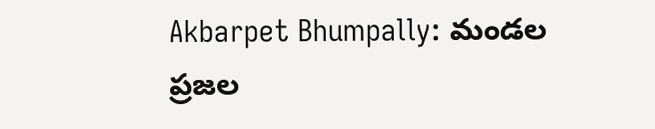Akbarpet Bhumpally: మండల ప్రజల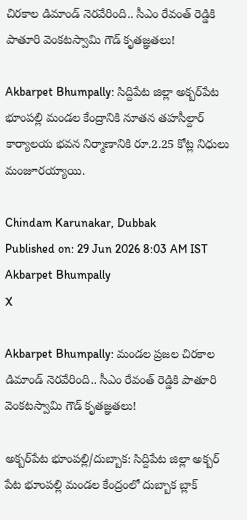చిరకాల డిమాండ్ నెరవేరింది.. సీఎం రేవంత్ రెడ్డికి పాతూరి వెంకటస్వామి గౌడ్ కృతజ్ఞతలు!

Akbarpet Bhumpally: సిద్దిపేట జిల్లా అక్బర్‌పేట భూంపల్లి మండల కేంద్రానికి నూతన తహసీల్దార్ కార్యాలయ భవన నిర్మాణానికి రూ.2.25 కోట్ల నిధులు మంజూరయ్యాయి.

Chindam Karunakar, Dubbak
Published on: 29 Jun 2026 8:03 AM IST
Akbarpet Bhumpally
X

Akbarpet Bhumpally: మండల ప్రజల చిరకాల డిమాండ్ నెరవేరింది.. సీఎం రేవంత్ రెడ్డికి పాతూరి వెంకటస్వామి గౌడ్ కృతజ్ఞతలు!

అక్బర్‌పేట భూంపల్లి/దుబ్బాక: సిద్దిపేట జిల్లా అక్బర్ పేట భూంపల్లి మండల కేంద్రంలో దుబ్బాక బ్లాక్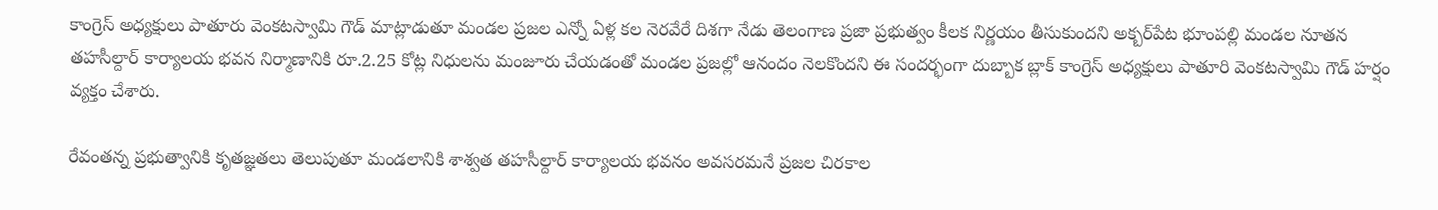కాంగ్రెస్ అధ్యక్షులు పాతూరు వెంకటస్వామి గౌడ్ మాట్లాడుతూ మండల ప్రజల ఎన్నో ఏళ్ల కల నెరవేరే దిశగా నేడు తెలంగాణ ప్రజా ప్రభుత్వం కీలక నిర్ణయం తీసుకుందని అక్బర్‌పేట భూంపల్లి మండల నూతన తహసీల్దార్ కార్యాలయ భవన నిర్మాణానికి రూ.2.25 కోట్ల నిధులను మంజూరు చేయడంతో మండల ప్రజల్లో ఆనందం నెలకొందని ఈ సందర్భంగా దుబ్బాక బ్లాక్ కాంగ్రెస్ అధ్యక్షులు పాతూరి వెంకటస్వామి గౌడ్ హర్షం వ్యక్తం చేశారు.

రేవంతన్న ప్రభుత్వానికి కృతజ్ఞతలు తెలుపుతూ మండలానికి శాశ్వత తహసీల్దార్ కార్యాలయ భవనం అవసరమనే ప్రజల చిరకాల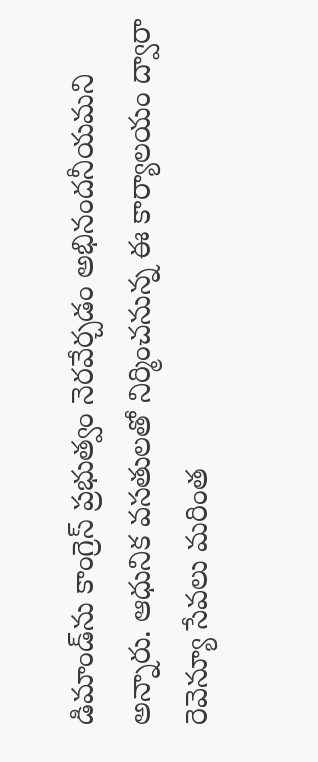డిమాండ్‌ను కాంగ్రెస్ ప్రభుత్వం నెరవేర్చడం అభినందనీయమని అన్నారు. ఆధునిక వసతులతో నిర్మించనున్న ఈ కార్యాలయం ద్వారా రెవెన్యూ సేవలు మరింత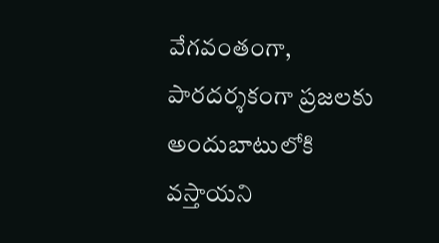వేగవంతంగా, పారదర్శకంగా ప్రజలకు అందుబాటులోకి వస్తాయని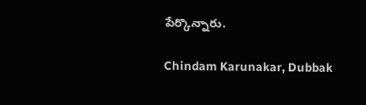పేర్కొన్నారు.

Chindam Karunakar, Dubbak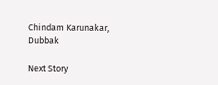Chindam Karunakar, Dubbak

Next Story